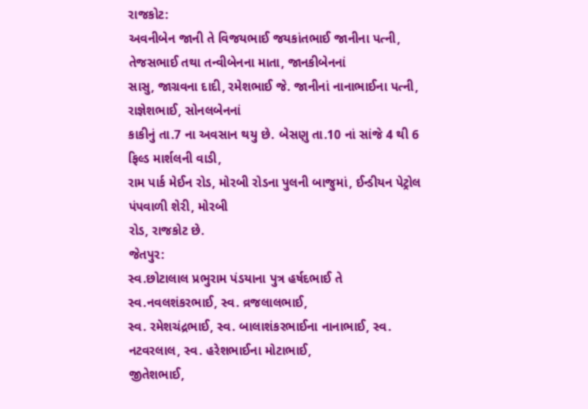રાજકોટ:
અવનીબેન જાની તે વિજયભાઈ જયકાંતભાઈ જાનીના પત્ની, તેજસભાઈ તથા તન્વીબેનના માતા, જાનકીબેનનાં
સાસુ, જાગ્રવના દાદી, રમેશભાઈ જે. જાનીનાં નાનાભાઈના પત્ની, રાજ્ઞેશભાઈ, સોનલબેનનાં
કાકીનું તા.7 ના અવસાન થયુ છે. બેસણુ તા.10 નાં સાંજે 4 થી 6 ફિલ્ડ માર્શલની વાડી,
રામ પાર્ક મેઈન રોડ, મોરબી રોડના પુલની બાજુમાં, ઈન્ડીયન પેટ્રોલ પંપવાળી શેરી, મોરબી
રોડ, રાજકોટ છે.
જેતપુર:
સ્વ.છોટાલાલ પ્રભુરામ પંડયાના પુત્ર હર્ષદભાઈ તે સ્વ.નવલશંકરભાઈ, સ્વ. વ્રજલાલભાઈ,
સ્વ. રમેશચંદ્રભાઈ, સ્વ. બાલાશંકરભાઈના નાનાભાઈ, સ્વ. નટવરલાલ, સ્વ. હરેશભાઈના મોટાભાઈ,
જીતેશભાઈ,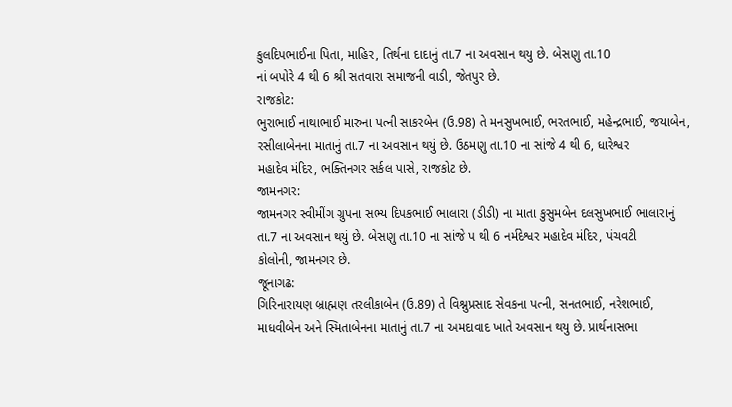કુલદિપભાઈના પિતા, માહિર, તિર્થના દાદાનું તા.7 ના અવસાન થયુ છે. બેસણુ તા.10
નાં બપોરે 4 થી 6 શ્રી સતવારા સમાજની વાડી, જેતપુર છે.
રાજકોટ:
ભુરાભાઈ નાથાભાઈ મારુના પત્ની સાકરબેન (ઉ.98) તે મનસુખભાઈ, ભરતભાઈ, મહેન્દ્રભાઈ, જયાબેન,
રસીલાબેનના માતાનું તા.7 ના અવસાન થયું છે. ઉઠમણુ તા.10 ના સાંજે 4 થી 6, ધારેશ્વર
મહાદેવ મંદિર, ભક્તિનગર સર્કલ પાસે, રાજકોટ છે.
જામનગર:
જામનગર સ્વીમીંગ ગ્રુપના સભ્ય દિપકભાઈ ભાલારા (ડીડી) ના માતા કુસુમબેન દલસુખભાઈ ભાલારાનું
તા.7 ના અવસાન થયું છે. બેસણુ તા.10 ના સાંજે પ થી 6 નર્મદેશ્વર મહાદેવ મંદિર, પંચવટી
કોલોની, જામનગર છે.
જૂનાગઢ:
ગિરિનારાયણ બ્રાહ્મણ તરલીકાબેન (ઉ.89) તે વિશ્નુપ્રસાદ સેવકના પત્ની, સનતભાઈ, નરેશભાઈ,
માધવીબેન અને સ્મિતાબેનના માતાનું તા.7 ના અમદાવાદ ખાતે અવસાન થયુ છે. પ્રાર્થનાસભા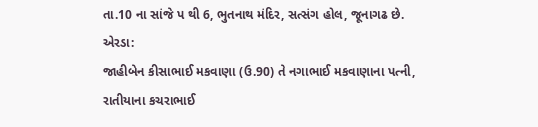તા.10 ના સાંજે પ થી 6, ભુતનાથ મંદિર, સત્સંગ હોલ, જૂનાગઢ છે.
એરડા:
જાહીબેન કીસાભાઈ મકવાણા (ઉ.90) તે નગાભાઈ મકવાણાના પત્ની, રાતીયાના કચરાભાઈ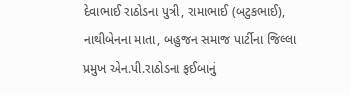દેવાભાઈ રાઠોડના પુત્રી, રામાભાઈ (બટુકભાઈ), નાથીબેનના માતા, બહુજન સમાજ પાર્ટીના જિલ્લા
પ્રમુખ એન.પી.રાઠોડના ફઈબાનું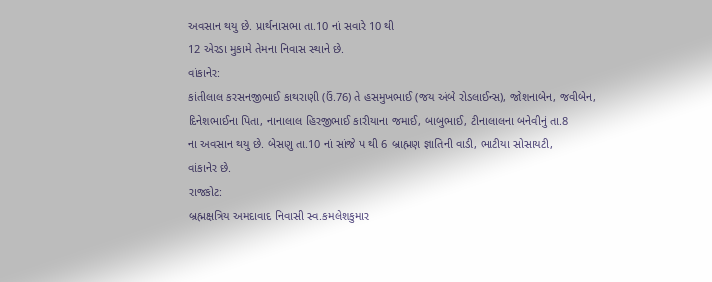અવસાન થયુ છે. પ્રાર્થનાસભા તા.10 નાં સવારે 10 થી
12 એરડા મુકામે તેમના નિવાસ સ્થાને છે.
વાંકાનેર:
કાંતીલાલ કરસનજીભાઈ કાથરાણી (ઉં.76) તે હસમુખભાઈ (જય અંબે રોડલાઈન્સ), જોશનાબેન, જવીબેન,
દિનેશભાઈના પિતા, નાનાલાલ હિરજીભાઈ કારીયાના જમાઈ, બાબુભાઈ, ટીનાલાલના બનેવીનું તા.8
ના અવસાન થયુ છે. બેસણુ તા.10 નાં સાંજે પ થી 6 બ્રાહ્મણ જ્ઞાતિની વાડી, ભાટીયા સોસાયટી,
વાંકાનેર છે.
રાજકોટ:
બ્રહ્મક્ષત્રિય અમદાવાદ નિવાસી સ્વ.કમલેશકુમાર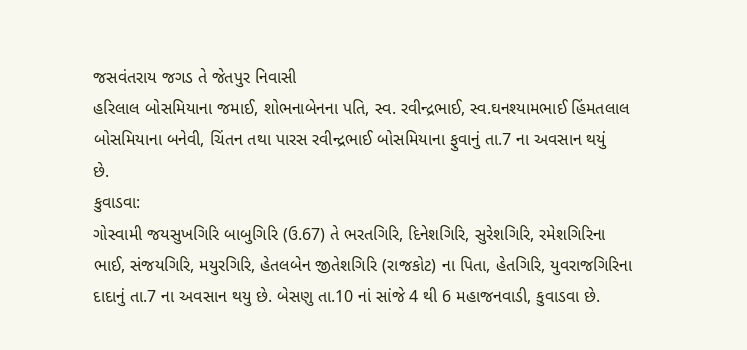જસવંતરાય જગડ તે જેતપુર નિવાસી
હરિલાલ બોસમિયાના જમાઈ, શોભનાબેનના પતિ, સ્વ. રવીન્દ્રભાઈ, સ્વ.ઘનશ્યામભાઈ હિંમતલાલ
બોસમિયાના બનેવી, ચિંતન તથા પારસ રવીન્દ્રભાઈ બોસમિયાના ફુવાનું તા.7 ના અવસાન થયું
છે.
કુવાડવા:
ગોસ્વામી જયસુખગિરિ બાબુગિરિ (ઉ.67) તે ભરતગિરિ, દિનેશગિરિ, સુરેશગિરિ, રમેશગિરિના
ભાઈ, સંજયગિરિ, મયુરગિરિ, હેતલબેન જીતેશગિરિ (રાજકોટ) ના પિતા, હેતગિરિ, યુવરાજગિરિના
દાદાનું તા.7 ના અવસાન થયુ છે. બેસણુ તા.10 નાં સાંજે 4 થી 6 મહાજનવાડી, કુવાડવા છે.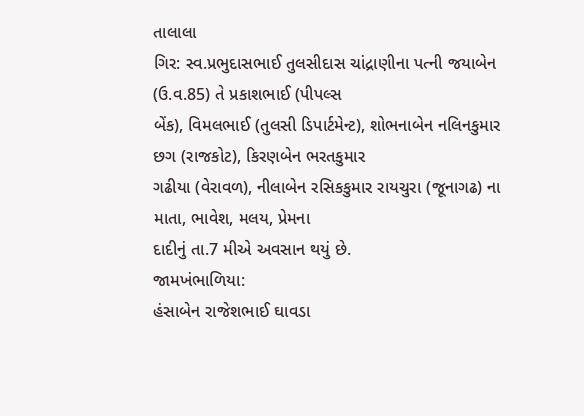તાલાલા
ગિર: સ્વ.પ્રભુદાસભાઈ તુલસીદાસ ચાંદ્રાણીના પત્ની જયાબેન (ઉ.વ.85) તે પ્રકાશભાઈ (પીપલ્સ
બેંક), વિમલભાઈ (તુલસી ડિપાર્ટમેન્ટ), શોભનાબેન નલિનકુમાર છગ (રાજકોટ), કિરણબેન ભરતકુમાર
ગઢીયા (વેરાવળ), નીલાબેન રસિકકુમાર રાયચુરા (જૂનાગઢ) ના માતા, ભાવેશ, મલય, પ્રેમના
દાદીનું તા.7 મીએ અવસાન થયું છે.
જામખંભાળિયા:
હંસાબેન રાજેશભાઈ ઘાવડા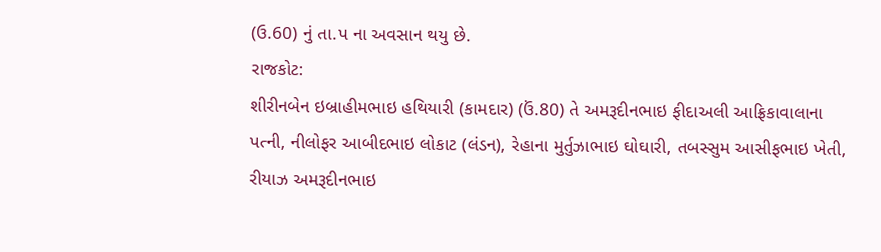(ઉ.60) નું તા.પ ના અવસાન થયુ છે.
રાજકોટ:
શીરીનબેન ઇબ્રાહીમભાઇ હથિયારી (કામદાર) (ઉં.80) તે અમરૂદીનભાઇ ફીદાઅલી આફ્રિકાવાલાના
પત્ની, નીલોફર આબીદભાઇ લોકાટ (લંડન), રેહાના મુર્તુઝાભાઇ ઘોઘારી, તબસ્સુમ આસીફભાઇ ખેતી,
રીયાઝ અમરૂદીનભાઇ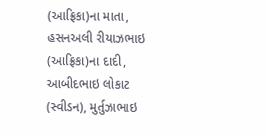(આફ્રિકા)ના માતા, હસનઅલી રીયાઝભાઇ (આફ્રિકા)ના દાદી, આબીદભાઇ લોકાટ
(સ્વીડન), મુર્તુઝાભાઇ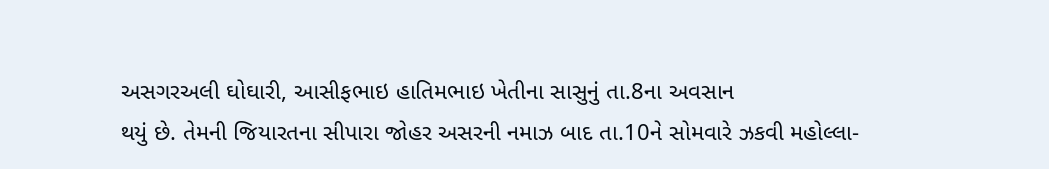અસગરઅલી ઘોઘારી, આસીફભાઇ હાતિમભાઇ ખેતીના સાસુનું તા.8ના અવસાન
થયું છે. તેમની જિયારતના સીપારા જોહર અસરની નમાઝ બાદ તા.10ને સોમવારે ઝકવી મહોલ્લા-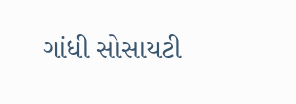ગાંધી સોસાયટી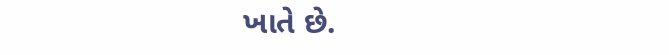ખાતે છે.